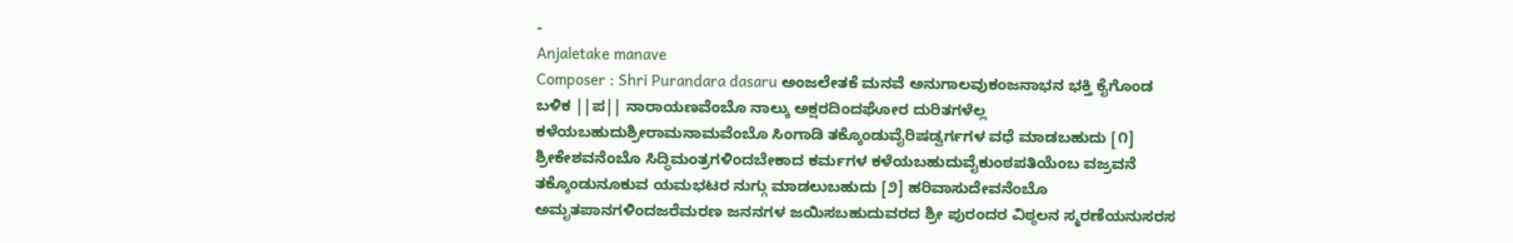-
Anjaletake manave
Composer : Shri Purandara dasaru ಅಂಜಲೇತಕೆ ಮನವೆ ಅನುಗಾಲವುಕಂಜನಾಭನ ಭಕ್ತಿ ಕೈಗೊಂಡ ಬಳಿಕ ||ಪ|| ನಾರಾಯಣವೆಂಬೊ ನಾಲ್ಕು ಅಕ್ಷರದಿಂದಘೋರ ದುರಿತಗಳೆಲ್ಲ ಕಳೆಯಬಹುದುಶ್ರೀರಾಮನಾಮವೆಂಬೊ ಸಿಂಗಾಡಿ ತಕ್ಕೊಂಡುವೈರಿಷಡ್ವರ್ಗಗಳ ವಧೆ ಮಾಡಬಹುದು [೧] ಶ್ರೀಕೇಶವನೆಂಬೊ ಸಿದ್ಧಿಮಂತ್ರಗಳಿಂದಬೇಕಾದ ಕರ್ಮಗಳ ಕಳೆಯಬಹುದುವೈಕುಂಠಪತಿಯೆಂಬ ವಜ್ರವನೆ ತಕ್ಕೊಂಡುನೂಕುವ ಯಮಭಟರ ನುಗ್ಗು ಮಾಡಲುಬಹುದು [೨] ಹರಿವಾಸುದೇವನೆಂಬೊ ಅಮೃತಪಾನಗಳಿಂದಜರೆಮರಣ ಜನನಗಳ ಜಯಿಸಬಹುದುವರದ ಶ್ರೀ ಪುರಂದರ ವಿಠ್ಠಲನ ಸ್ಮರಣೆಯನುಸರಸ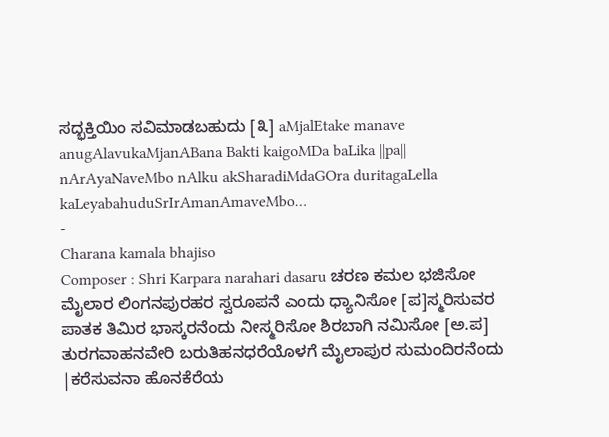ಸದ್ಭಕ್ತಿಯಿಂ ಸವಿಮಾಡಬಹುದು [೩] aMjalEtake manave anugAlavukaMjanABana Bakti kaigoMDa baLika ||pa|| nArAyaNaveMbo nAlku akSharadiMdaGOra duritagaLella kaLeyabahuduSrIrAmanAmaveMbo…
-
Charana kamala bhajiso
Composer : Shri Karpara narahari dasaru ಚರಣ ಕಮಲ ಭಜಿಸೋ ಮೈಲಾರ ಲಿಂಗನಪುರಹರ ಸ್ವರೂಪನೆ ಎಂದು ಧ್ಯಾನಿಸೋ [ಪ]ಸ್ಮರಿಸುವರ ಪಾತಕ ತಿಮಿರ ಭಾಸ್ಕರನೆಂದು ನೀಸ್ಮರಿಸೋ ಶಿರಬಾಗಿ ನಮಿಸೋ [ಅ.ಪ] ತುರಗವಾಹನವೇರಿ ಬರುತಿಹನಧರೆಯೊಳಗೆ ಮೈಲಾಪುರ ಸುಮಂದಿರನೆಂದು |ಕರೆಸುವನಾ ಹೊನಕೆರೆಯ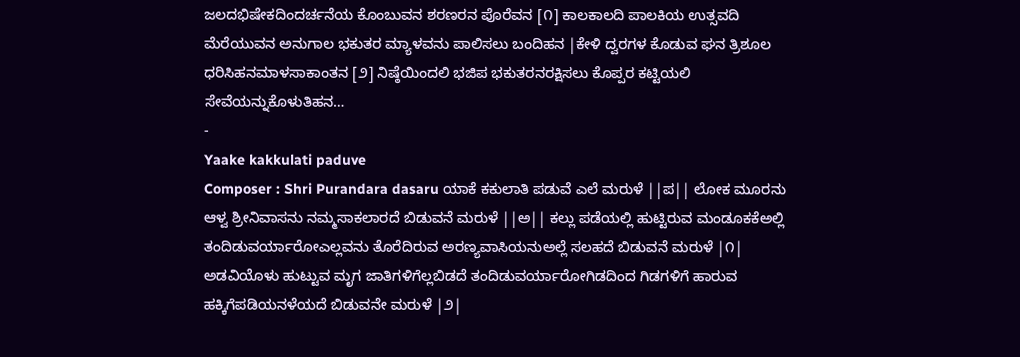ಜಲದಭಿಷೇಕದಿಂದರ್ಚನೆಯ ಕೊಂಬುವನ ಶರಣರನ ಪೊರೆವನ [೧] ಕಾಲಕಾಲದಿ ಪಾಲಕಿಯ ಉತ್ಸವದಿ ಮೆರೆಯುವನ ಅನುಗಾಲ ಭಕುತರ ಮ್ಯಾಳವನು ಪಾಲಿಸಲು ಬಂದಿಹನ |ಕೇಳಿ ದ್ವರಗಳ ಕೊಡುವ ಘನ ತ್ರಿಶೂಲ ಧರಿಸಿಹನಮಾಳಸಾಕಾಂತನ [೨] ನಿಷ್ಠೆಯಿಂದಲಿ ಭಜಿಪ ಭಕುತರನರಕ್ಷಿಸಲು ಕೊಪ್ಪರ ಕಟ್ಟಿಯಲಿ ಸೇವೆಯನ್ನುಕೊಳುತಿಹನ…
-
Yaake kakkulati paduve
Composer : Shri Purandara dasaru ಯಾಕೆ ಕಕುಲಾತಿ ಪಡುವೆ ಎಲೆ ಮರುಳೆ ||ಪ|| ಲೋಕ ಮೂರನು ಆಳ್ವ ಶ್ರೀನಿವಾಸನು ನಮ್ಮಸಾಕಲಾರದೆ ಬಿಡುವನೆ ಮರುಳೆ ||ಅ|| ಕಲ್ಲು ಪಡೆಯಲ್ಲಿ ಹುಟ್ಟಿರುವ ಮಂಡೂಕಕೆಅಲ್ಲಿ ತಂದಿಡುವರ್ಯಾರೋಎಲ್ಲವನು ತೊರೆದಿರುವ ಅರಣ್ಯವಾಸಿಯನುಅಲ್ಲೆ ಸಲಹದೆ ಬಿಡುವನೆ ಮರುಳೆ |೧| ಅಡವಿಯೊಳು ಹುಟ್ಟುವ ಮೃಗ ಜಾತಿಗಳಿಗೆಲ್ಲಬಿಡದೆ ತಂದಿಡುವರ್ಯಾರೋಗಿಡದಿಂದ ಗಿಡಗಳಿಗೆ ಹಾರುವ ಹಕ್ಕಿಗೆಪಡಿಯನಳೆಯದೆ ಬಿಡುವನೇ ಮರುಳೆ |೨|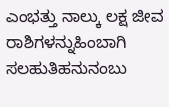ಎಂಭತ್ತು ನಾಲ್ಕು ಲಕ್ಷ ಜೀವ ರಾಶಿಗಳನ್ನುಹಿಂಬಾಗಿ ಸಲಹುತಿಹನುನಂಬು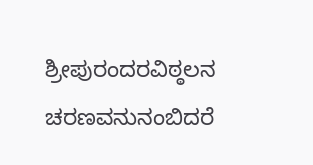ಶ್ರೀಪುರಂದರವಿಠ್ಠಲನ ಚರಣವನುನಂಬಿದರೆ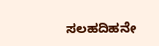ಸಲಹದಿಹನೇ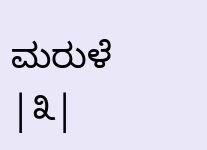ಮರುಳೆ |೩|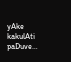yAke kakulAti paDuve…